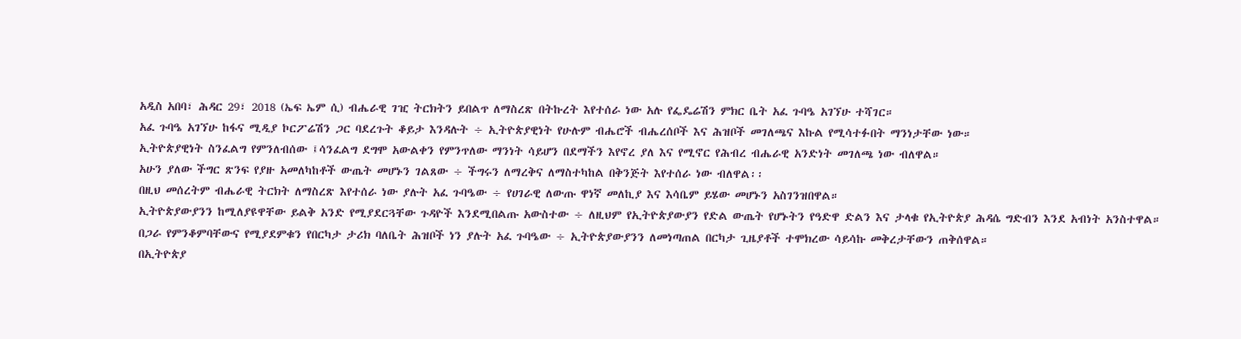አዲስ አበባ፣ ሕዳር 29፣ 2018 (ኤፍ ኤም ሲ) ብሔራዊ ገዢ ትርክትን ይበልጥ ለማስረጽ በትኩረት እየተሰራ ነው አሉ የፌዴሬሽን ምክር ቤት አፈ ጉባዔ አገኘሁ ተሻገር።
አፈ ጉባዔ አገኘሁ ከፋና ሚዲያ ኮርፖሬሽን ጋር ባደረጉት ቆይታ እንዳሉት ÷ ኢትዮጵያዊነት የሁሉም ብሔሮች ብሔረሰቦች እና ሕዝቦች መገለጫና እኩል የሚሳተፉበት ማንነታቸው ነው።
ኢትዮጵያዊነት ስንፈልግ የምንለብሰው ፤ሳንፈልግ ደግሞ አውልቀን የምንጥለው ማንነት ሳይሆን በደማችን እየኖረ ያለ እና የሚኖር የሕብረ ብሔራዊ አንድነት መገለጫ ነው ብለዋል።
አሁን ያለው ችግር ጽንፍ የያዙ አመለካከቶች ውጤት መሆኑን ገልጸው ÷ ችግሩን ለማረቅና ለማስተካከል በቅንጅት እየተሰራ ነው ብለዋል፡፡
በዚህ መሰረትም ብሔራዊ ትርክት ለማስረጽ እየተሰራ ነው ያሉት አፈ ጉባዔው ÷ የሀገራዊ ለውጡ ዋነኛ መለኪያ እና እሳቤም ይሄው መሆኑን አስገንዝበዋል።
ኢትዮጵያውያንን ከሚለያዩዋቸው ይልቅ አንድ የሚያደርጓቸው ጉዳዮች እንደሚበልጡ አውስተው ÷ ለዚህም የኢትዮጵያውያን የድል ውጤት የሆኑትን የዓድዋ ድልን እና ታላቁ የኢትዮጵያ ሕዳሴ ግድብን እንደ አብነት አንስተዋል።
በጋራ የምንቆምባቸውና የሚያደምቁን የበርካታ ታሪክ ባለቤት ሕዝቦች ነን ያሉት አፈ ጉባዔው ÷ ኢትዮጵያውያንን ለመነጣጠል በርካታ ጊዜያቶች ተሞክረው ሳይሳኩ መቅረታቸውን ጠቅሰዋል።
በኢትዮጵያ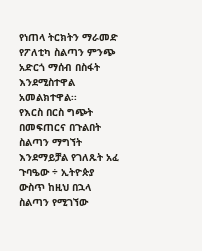የነጠላ ትርክትን ማራመድ የፖለቲካ ስልጣን ምንጭ አድርጎ ማሰብ በስፋት እንደሚስተዋል አመልክተዋል፡፡
የእርስ በርስ ግጭት በመፍጠርና በጉልበት ስልጣን ማግኘት እንደማይቻል የገለጹት አፈ ጉባዔው ÷ ኢትዮጵያ ውስጥ ከዚህ በኋላ ስልጣን የሚገኘው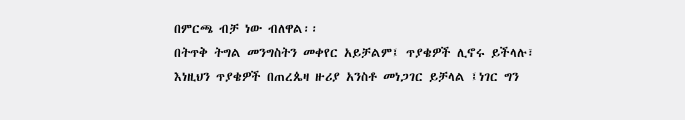በምርጫ ብቻ ነው ብለዋል፡፡
በትጥቅ ትግል መንግስትን መቀየር አይቻልም፤ ጥያቄዎች ሊኖሩ ይችላሉ፣ እነዚህን ጥያቄዎች በጠረጴዛ ዙሪያ አንስቶ መነጋገር ይቻላል ፤ነገር ግን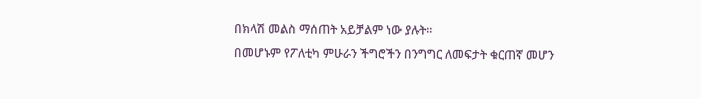በክላሽ መልስ ማሰጠት አይቻልም ነው ያሉት፡፡
በመሆኑም የፖለቲካ ምሁራን ችግሮችን በንግግር ለመፍታት ቁርጠኛ መሆን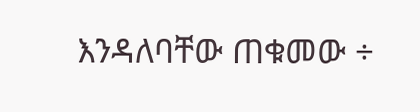እንዳለባቸው ጠቁመው ÷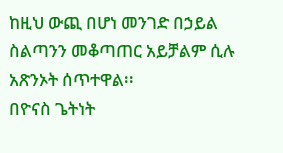ከዚህ ውጪ በሆነ መንገድ በኃይል ስልጣንን መቆጣጠር አይቻልም ሲሉ አጽንኦት ሰጥተዋል፡፡
በዮናስ ጌትነት